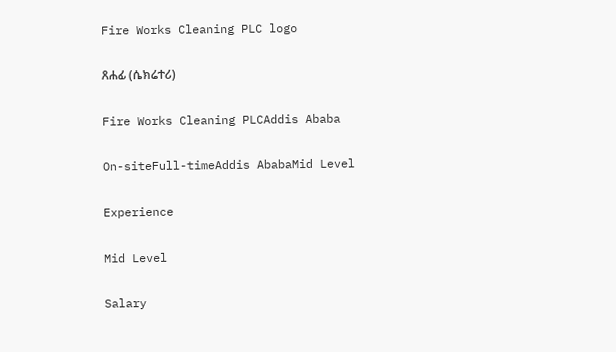Fire Works Cleaning PLC logo

ጸሐፊ (ሴክሬተሪ)

Fire Works Cleaning PLCAddis Ababa

On-siteFull-timeAddis AbabaMid Level

Experience

Mid Level

Salary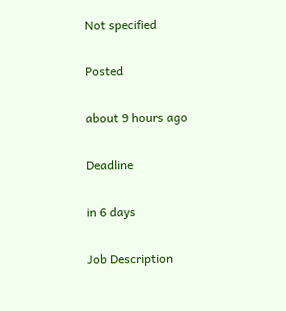Not specified

Posted

about 9 hours ago

Deadline

in 6 days

Job Description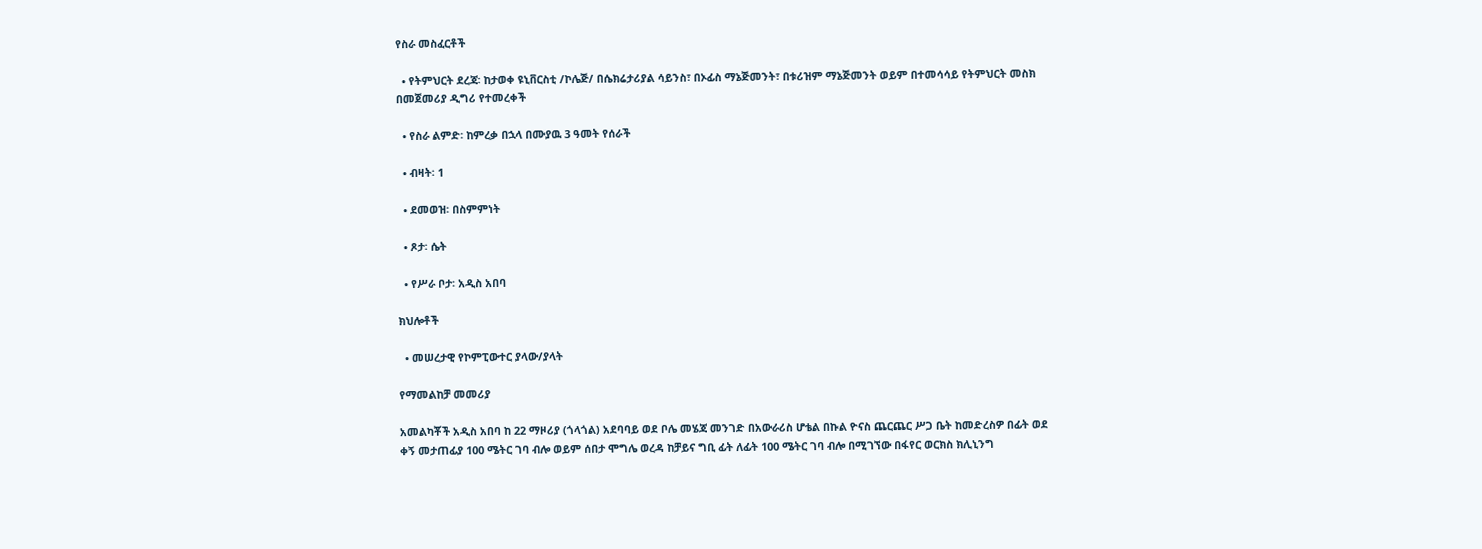የስራ መስፈርቶች

  • የትምህርት ደረጃ፡ ከታወቀ ዩኒቨርስቲ /ኮሌጅ/ በሴክሬታሪያል ሳይንስ፣ በኦፊስ ማኔጅመንት፣ በቱሪዝም ማኔጅመንት ወይም በተመሳሳይ የትምህርት መስክ በመጀመሪያ ዲግሪ የተመረቀች

  • የስራ ልምድ፡ ከምረቃ በኋላ በሙያዉ 3 ዓመት የሰራች

  • ብዛት፡ 1

  • ደመወዝ፡ በስምምነት

  • ጾታ፡ ሴት

  • የሥራ ቦታ፡ አዲስ አበባ

ክህሎቶች

  • መሠረታዊ የኮምፒውተር ያላው/ያላት

የማመልከቻ መመሪያ

አመልካቾች አዲስ አበባ ከ 22 ማዞሪያ (ጎላጎል) አደባባይ ወደ ቦሌ መሄጃ መንገድ በአውራሪስ ሆቴል በኩል ዮናስ ጨርጨር ሥጋ ቤት ከመድረስዎ በፊት ወደ ቀኝ መታጠፊያ 100 ሜትር ገባ ብሎ ወይም ሰበታ ሞግሌ ወረዳ ከቻይና ግቢ ፊት ለፊት 100 ሜትር ገባ ብሎ በሚገኘው በፋየር ወርክስ ክሊኒንግ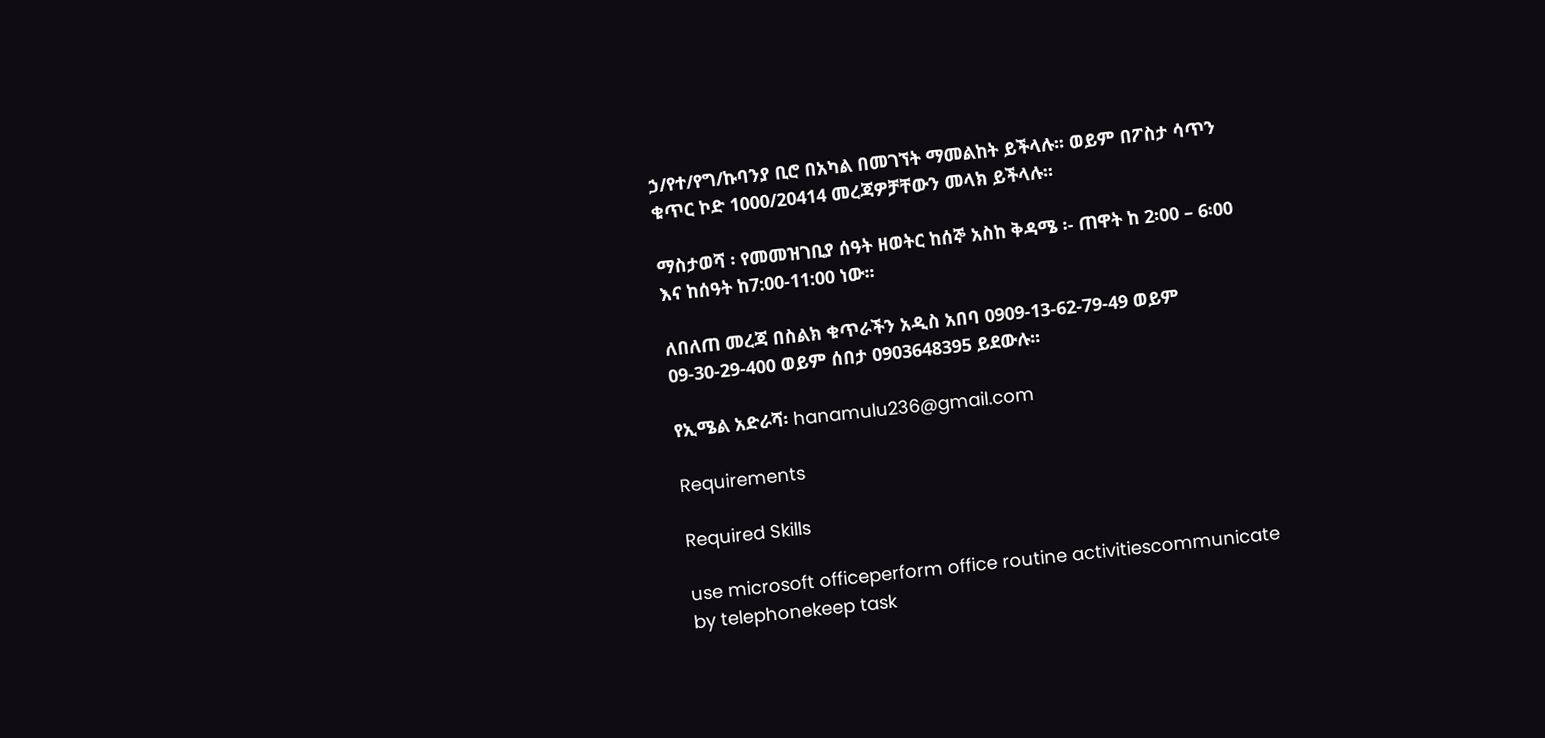ኃ/የተ/የግ/ኩባንያ ቢሮ በአካል በመገኘት ማመልከት ይችላሉ፡፡ ወይም በፖስታ ሳጥን ቁጥር ኮድ 1000/20414 መረጃዎቻቸውን መላክ ይችላሉ፡፡

ማስታወሻ ፡ የመመዝገቢያ ሰዓት ዘወትር ከሰኞ አስከ ቅዳሜ ፡- ጠዋት ከ 2፡00 – 6፡00 እና ከሰዓት ከ7:00-11:00 ነው፡፡

ለበለጠ መረጃ በስልክ ቁጥራችን አዲስ አበባ 0909-13-62-79-49 ወይም 09-30-29-400 ወይም ሰበታ 0903648395 ይደውሉ፡፡

የኢሜል አድራሻ፡ hanamulu236@gmail.com

Requirements

Required Skills

use microsoft officeperform office routine activitiescommunicate by telephonekeep task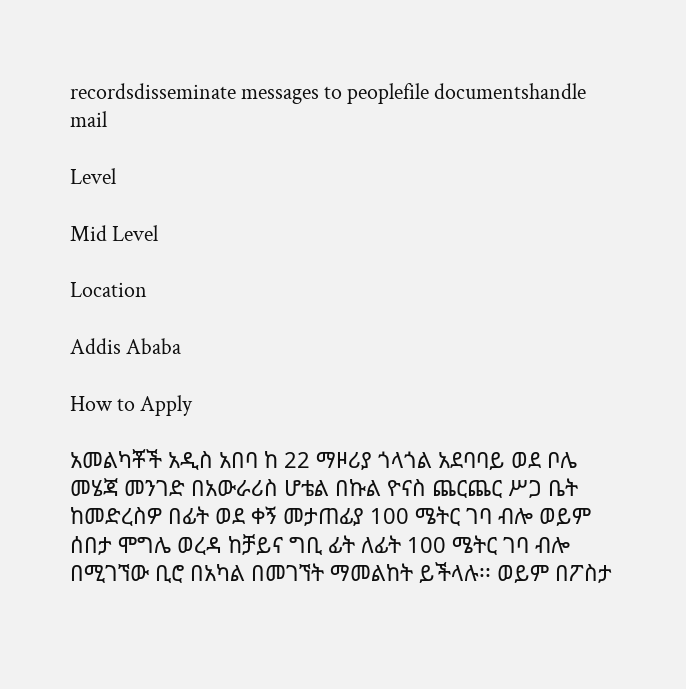recordsdisseminate messages to peoplefile documentshandle mail

Level

Mid Level

Location

Addis Ababa

How to Apply

አመልካቾች አዲስ አበባ ከ 22 ማዞሪያ ጎላጎል አደባባይ ወደ ቦሌ መሄጃ መንገድ በአውራሪስ ሆቴል በኩል ዮናስ ጨርጨር ሥጋ ቤት ከመድረስዎ በፊት ወደ ቀኝ መታጠፊያ 100 ሜትር ገባ ብሎ ወይም ሰበታ ሞግሌ ወረዳ ከቻይና ግቢ ፊት ለፊት 100 ሜትር ገባ ብሎ በሚገኘው ቢሮ በአካል በመገኘት ማመልከት ይችላሉ፡፡ ወይም በፖስታ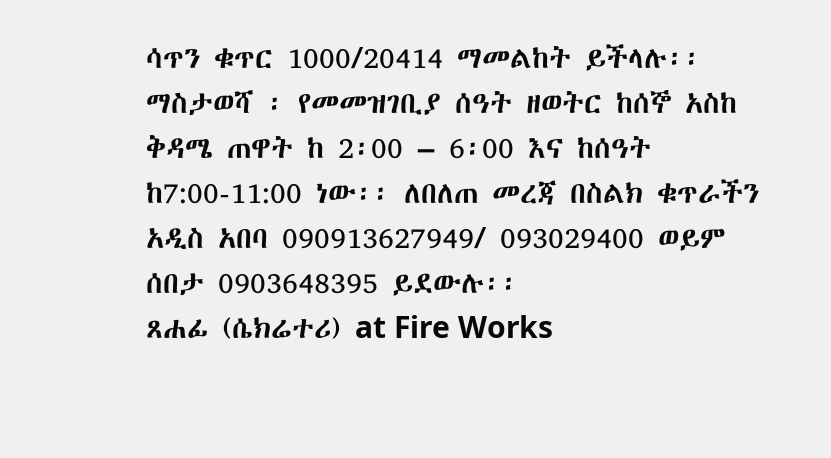ሳጥን ቁጥር 1000/20414 ማመልከት ይችላሉ፡፡ ማስታወሻ ፡ የመመዝገቢያ ሰዓት ዘወትር ከሰኞ አስከ ቅዳሜ ጠዋት ከ 2፡00 – 6፡00 እና ከሰዓት ከ7:00-11:00 ነው፡፡ ለበለጠ መረጃ በስልክ ቁጥራችን አዲስ አበባ 090913627949/ 093029400 ወይም ሰበታ 0903648395 ይደውሉ፡፡
ጸሐፊ (ሴክሬተሪ) at Fire Works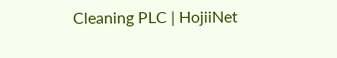Cleaning PLC | HojiiNet